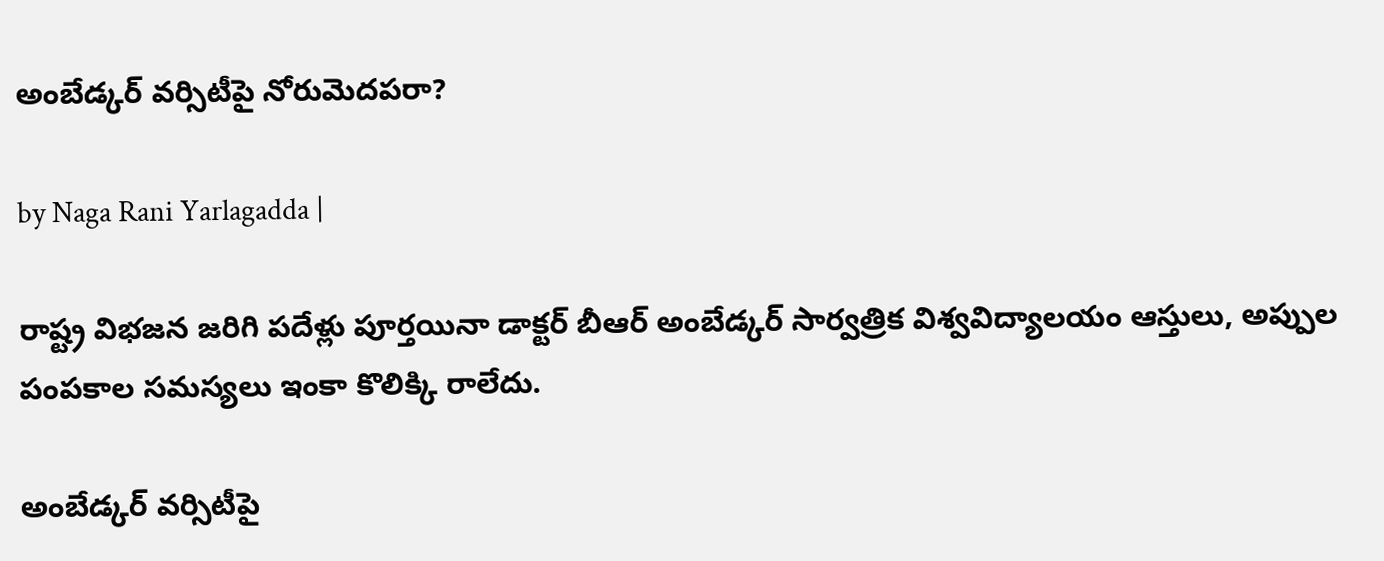అంబేడ్కర్ వర్సిటీపై నోరుమెదపరా?

by Naga Rani Yarlagadda |

రాష్ట్ర విభజన జరిగి పదేళ్లు పూర్తయినా డాక్టర్ బీఆర్ అంబేడ్కర్ సార్వత్రిక విశ్వవిద్యాలయం ఆస్తులు, అప్పుల పంపకాల సమస్యలు ఇంకా కొలిక్కి రాలేదు.

అంబేడ్కర్ వర్సిటీపై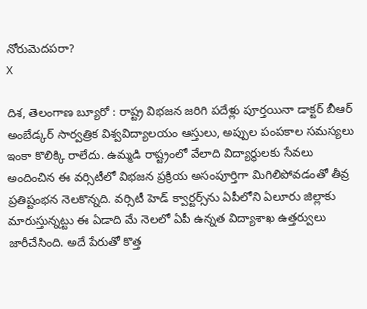నోరుమెదపరా?
X

దిశ, తెలంగాణ బ్యూరో : రాష్ట్ర విభజన జరిగి పదేళ్లు పూర్తయినా డాక్టర్ బీఆర్ అంబేడ్కర్ సార్వత్రిక విశ్వవిద్యాలయం ఆస్తులు, అప్పుల పంపకాల సమస్యలు ఇంకా కొలిక్కి రాలేదు. ఉమ్మడి రాష్ట్రంలో వేలాది విద్యార్థులకు సేవలు అందించిన ఈ వర్సిటీలో విభజన ప్రక్రియ అసంపూర్తిగా మిగిలిపోవడంతో తీవ్ర ప్రతిష్టంభన నెలకొన్నది. వర్సిటీ హెడ్ క్వార్టర్స్‌ను ఏపీలోని ఏలూరు జిల్లాకు మారుస్తున్నట్టు ఈ ఏడాది మే నెలలో ఏపీ ఉన్నత విద్యాశాఖ ఉత్తర్వులు జారీచేసింది. అదే పేరుతో కొత్త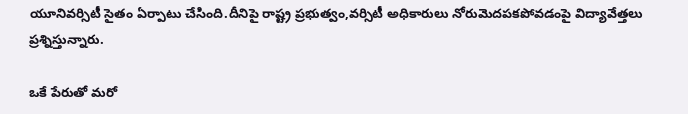యూనివర్సిటీ సైతం ఏర్పాటు చేసింది.దీనిపై రాష్ట్ర ప్రభుత్వం,వర్సిటీ అధికారులు నోరుమెదపకపోవడంపై విద్యావేత్తలు ప్రశ్నిస్తున్నారు.

ఒకే పేరుతో మరో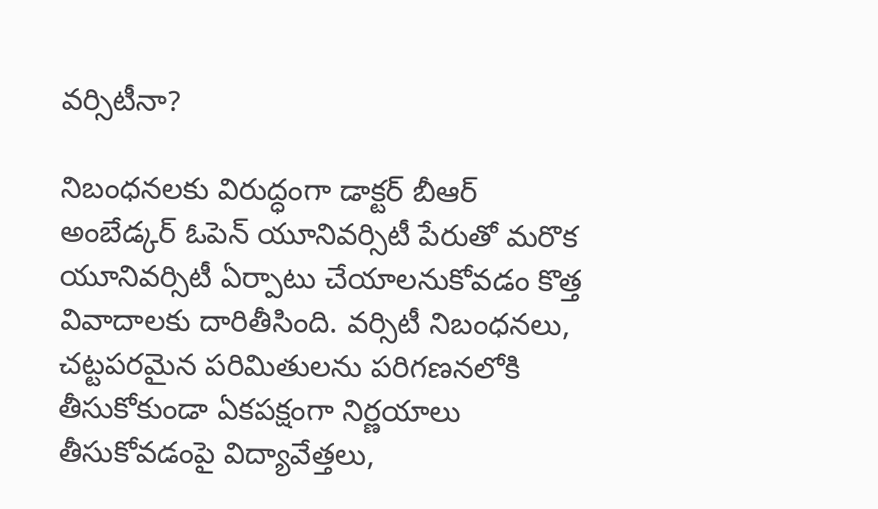వర్సిటీనా?

నిబంధనలకు విరుద్ధంగా డాక్టర్ బీఆర్ అంబేడ్కర్ ఓపెన్ యూనివర్సిటీ పేరుతో మరొక యూనివర్సిటీ ఏర్పాటు చేయాలనుకోవడం కొత్త వివాదాలకు దారితీసింది. వర్సిటీ నిబంధనలు, చట్టపరమైన పరిమితులను పరిగణనలోకి తీసుకోకుండా ఏకపక్షంగా నిర్ణయాలు తీసుకోవడంపై విద్యావేత్తలు,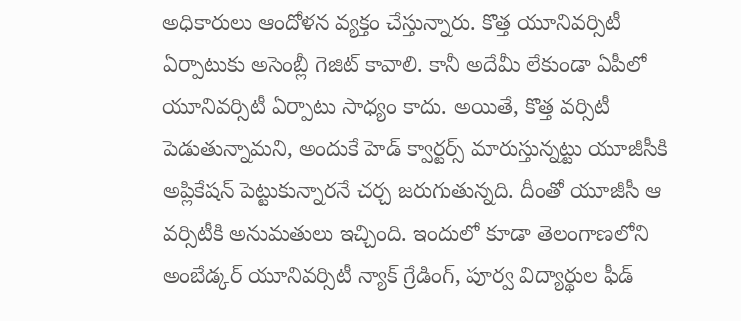అధికారులు ఆందోళన వ్యక్తం చేస్తున్నారు. కొత్త యూనివర్సిటీ ఏర్పాటుకు అసెంబ్లీ గెజిట్ కావాలి. కానీ అదేమీ లేకుండా ఏపీలో యూనివర్సిటీ ఏర్పాటు సాధ్యం కాదు. అయితే, కొత్త వర్సిటీ పెడుతున్నామని, అందుకే హెడ్ క్వార్టర్స్ మారుస్తున్నట్టు యూజీసీకి అప్లికేషన్ పెట్టుకున్నారనే చర్చ జరుగుతున్నది. దీంతో యూజీసీ ఆ వర్సిటీకి అనుమతులు ఇచ్చింది. ఇందులో కూడా తెలంగాణలోని అంబేడ్కర్ యూనివర్సిటీ న్యాక్ గ్రేడింగ్, పూర్వ విద్యార్థుల ఫీడ్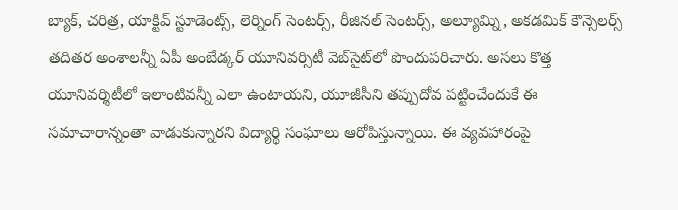బ్యాక్, చరిత్ర, యాక్టివ్ స్టూడెంట్స్, లెర్నింగ్ సెంటర్స్, రీజినల్ సెంటర్స్, అల్యూమ్ని, అకడమిక్ కౌన్సెలర్స్ తదితర అంశాలన్నీ ఏపీ అంబేడ్కర్ యూనివర్సిటీ వెబ్‌సైట్‌లో పొందుపరిచారు. అసలు కొత్త యూనివర్శిటీలో ఇలాంటివన్నీ ఎలా ఉంటాయని, యూజీసీని తప్పుదోవ పట్టించేందుకే ఈ సమాచారాన్నంతా వాడుకున్నారని విద్యార్థి సంఘాలు ఆరోపిస్తున్నాయి. ఈ వ్యవహారంపై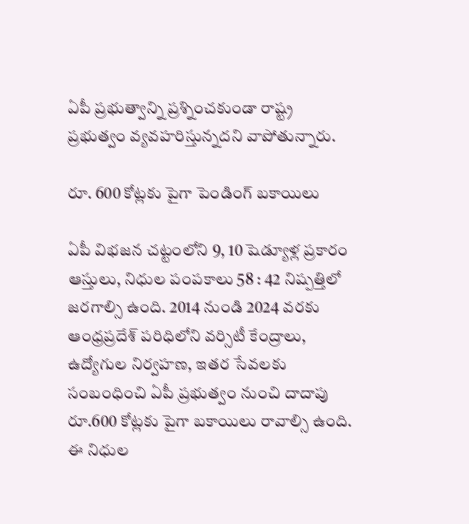ఏపీ ప్రభుత్వాన్ని ప్రశ్నించకుండా రాష్ట్ర ప్రభుత్వం వ్యవహరిస్తున్నదని వాపోతున్నారు.

రూ. 600 కోట్లకు పైగా పెండింగ్ బకాయిలు

ఏపీ విభజన చట్టంలోని 9, 10 షెడ్యూళ్ల ప్రకారం ఆస్తులు, నిధుల పంపకాలు 58 : 42 నిష్పత్తిలో జరగాల్సి ఉంది. 2014 నుండి 2024 వరకు ఆంధ్రప్రదేశ్ పరిధిలోని వర్సిటీ కేంద్రాలు, ఉద్యోగుల నిర్వహణ, ఇతర సేవలకు సంబంధించి ఏపీ ప్రభుత్వం నుంచి దాదాపు రూ.600 కోట్లకు పైగా బకాయిలు రావాల్సి ఉంది. ఈ నిధుల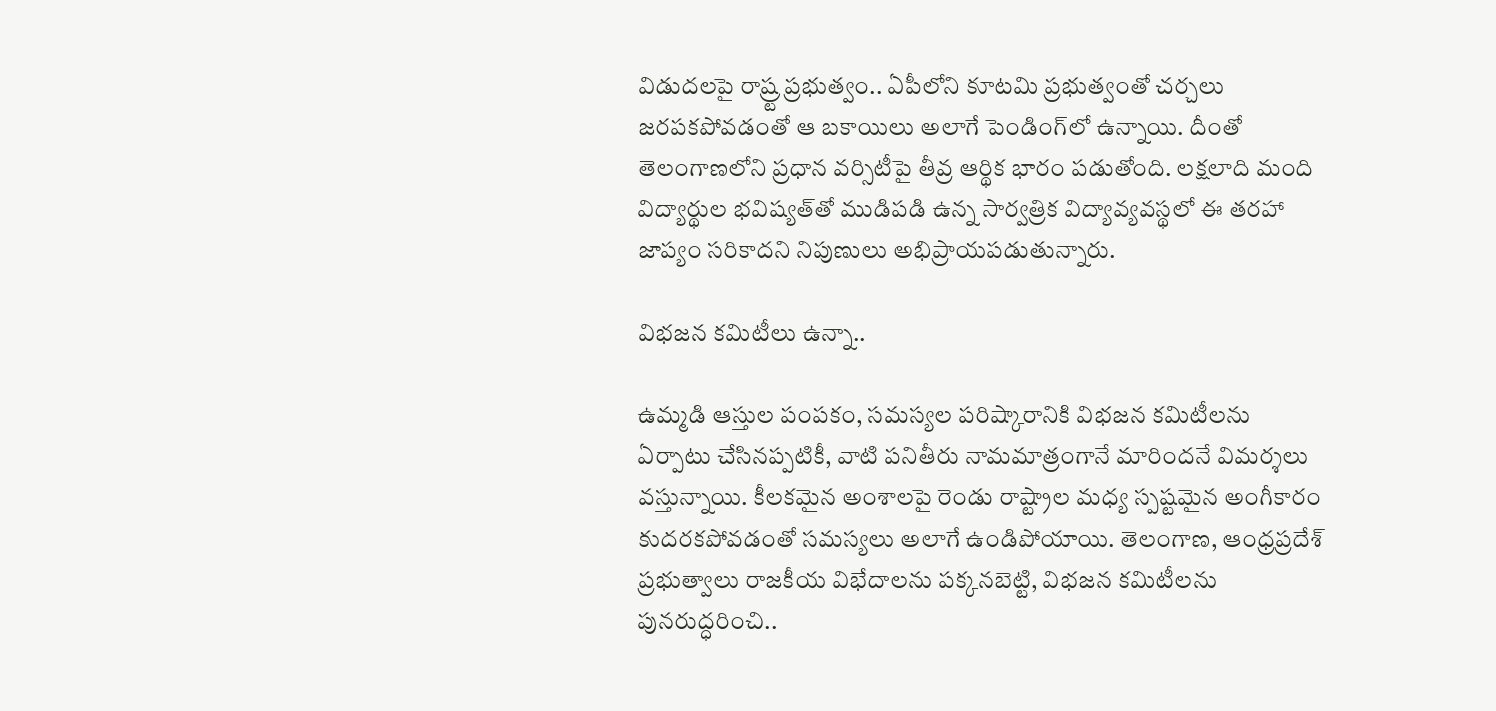విడుదలపై రాష్ర్ట ప్రభుత్వం.. ఏపీలోని కూటమి ప్రభుత్వంతో చర్చలు జరపకపోవడంతో ఆ బకాయిలు అలాగే పెండింగ్‌లో ఉన్నాయి. దీంతో తెలంగాణలోని ప్రధాన వర్సిటీపై తీవ్ర ఆర్థిక భారం పడుతోంది. లక్షలాది మంది విద్యార్థుల భవిష్యత్‌తో ముడిపడి ఉన్న సార్వత్రిక విద్యావ్యవస్థలో ఈ తరహా జాప్యం సరికాదని నిపుణులు అభిప్రాయపడుతున్నారు.

విభజన కమిటీలు ఉన్నా..

ఉమ్మడి ఆస్తుల పంపకం, సమస్యల పరిష్కారానికి విభజన కమిటీలను ఏర్పాటు చేసినప్పటికీ, వాటి పనితీరు నామమాత్రంగానే మారిందనే విమర్శలు వస్తున్నాయి. కీలకమైన అంశాలపై రెండు రాష్ట్రాల మధ్య స్పష్టమైన అంగీకారం కుదరకపోవడంతో సమస్యలు అలాగే ఉండిపోయాయి. తెలంగాణ, ఆంధ్రప్రదేశ్ ప్రభుత్వాలు రాజకీయ విభేదాలను పక్కనబెట్టి, విభజన కమిటీలను పునరుద్ధరించి..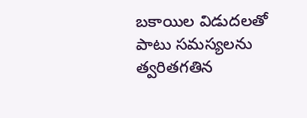బకాయిల విడుదలతో పాటు సమస్యలను త్వరితగతిన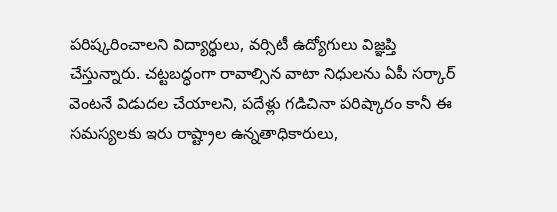పరిష్కరించాలని విద్యార్థులు, వర్సిటీ ఉద్యోగులు విజ్ఞప్తి చేస్తున్నారు. చట్టబద్ధంగా రావాల్సిన వాటా నిధులను ఏపీ సర్కార్ వెంటనే విడుదల చేయాలని, పదేళ్లు గడిచినా పరిష్కారం కానీ ఈ సమస్యలకు ఇరు రాష్ట్రాల ఉన్నతాధికారులు,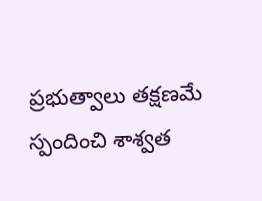ప్రభుత్వాలు తక్షణమే స్పందించి శాశ్వత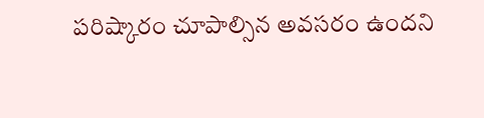పరిష్కారం చూపాల్సిన అవసరం ఉందని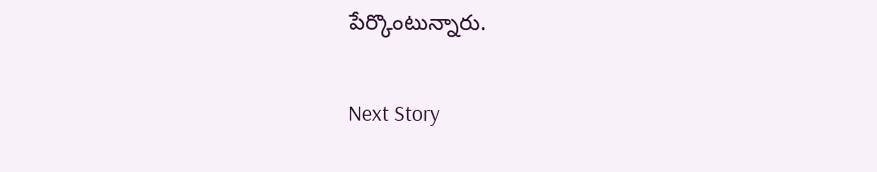పేర్కొంటున్నారు.

Next Story